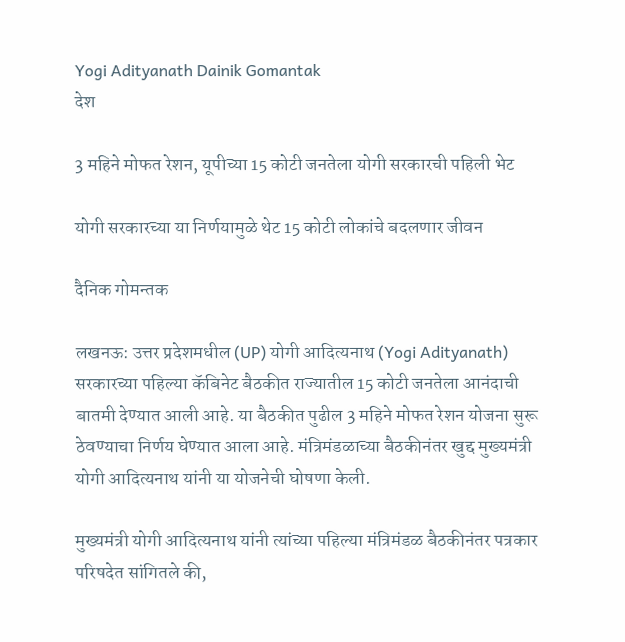Yogi Adityanath Dainik Gomantak
देश

3 महिने मोफत रेशन, यूपीच्या 15 कोटी जनतेला योगी सरकारची पहिली भेट

योगी सरकारच्या या निर्णयामुळे थेट 15 कोटी लोकांचे बदलणार जीवन

दैनिक गोमन्तक

लखनऊ: उत्तर प्रदेशमधील (UP) योगी आदित्यनाथ (Yogi Adityanath) सरकारच्या पहिल्या कॅबिनेट बैठकीत राज्यातील 15 कोटी जनतेला आनंदाची बातमी देण्यात आली आहे. या बैठकीत पुढील 3 महिने मोफत रेशन योजना सुरू ठेवण्याचा निर्णय घेण्यात आला आहे. मंत्रिमंडळाच्या बैठकीनंतर खुद्द मुख्यमंत्री योगी आदित्यनाथ यांनी या योजनेची घोषणा केली.

मुख्यमंत्री योगी आदित्यनाथ यांनी त्यांच्या पहिल्या मंत्रिमंडळ बैठकीनंतर पत्रकार परिषदेत सांगितले की,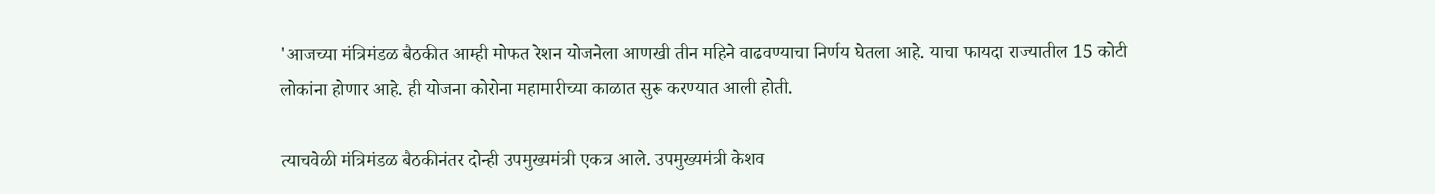'आजच्या मंत्रिमंडळ बैठकीत आम्ही मोफत रेशन योजनेला आणखी तीन महिने वाढवण्याचा निर्णय घेतला आहे. याचा फायदा राज्यातील 15 कोटी लोकांना होणार आहे. ही योजना कोरोना महामारीच्या काळात सुरू करण्यात आली होती.

त्याचवेळी मंत्रिमंडळ बैठकीनंतर दोन्ही उपमुख्यमंत्री एकत्र आले. उपमुख्यमंत्री केशव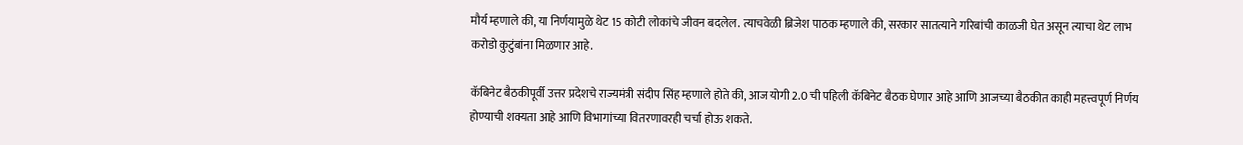मौर्य म्हणाले की, या निर्णयामुळे थेट 15 कोटी लोकांचे जीवन बदलेल. त्याचवेळी ब्रिजेश पाठक म्हणाले की, सरकार सातत्याने गरिबांची काळजी घेत असून त्याचा थेट लाभ करोडो कुटुंबांना मिळणार आहे.

कॅबिनेट बैठकीपूर्वी उत्तर प्रदेशचे राज्यमंत्री संदीप सिंह म्हणाले होते की, आज योगी 2.0 ची पहिली कॅबिनेट बैठक घेणार आहे आणि आजच्या बैठकीत काही महत्त्वपूर्ण निर्णय होण्याची शक्यता आहे आणि विभागांच्या वितरणावरही चर्चा होऊ शकते.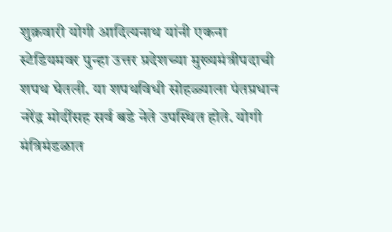शुक्रवारी योगी आदित्यनाथ यांनी एकना स्टेडियमवर पुन्हा उत्तर प्रदेशच्या मुख्यमंत्रीपदाची शपथ घेतली. या शपथविधी सोहळ्याला पंतप्रधान नरेंद्र मोदींसह सर्व बडे नेते उपस्थित होते. योगी मंत्रिमंडळात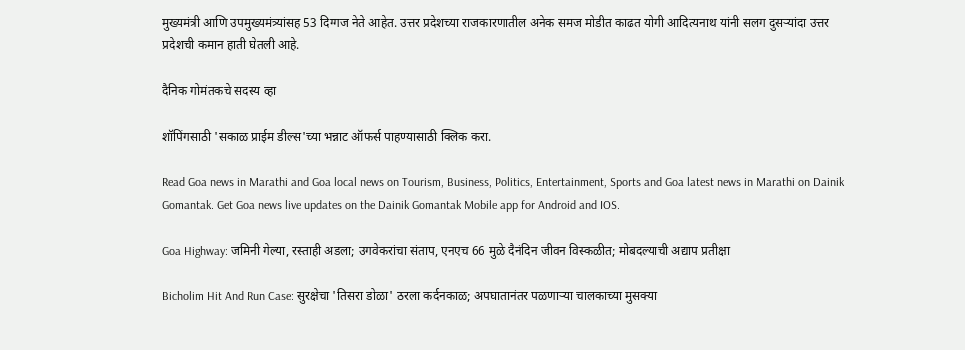मुख्यमंत्री आणि उपमुख्यमंत्र्यांसह 53 दिग्गज नेते आहेत. उत्तर प्रदेशच्या राजकारणातील अनेक समज मोडीत काढत योगी आदित्यनाथ यांनी सलग दुसऱ्यांदा उत्तर प्रदेशची कमान हाती घेतली आहे.

दैनिक गोमंतकचे सदस्य व्हा

शॉपिंगसाठी 'सकाळ प्राईम डील्स'च्या भन्नाट ऑफर्स पाहण्यासाठी क्लिक करा.

Read Goa news in Marathi and Goa local news on Tourism, Business, Politics, Entertainment, Sports and Goa latest news in Marathi on Dainik Gomantak. Get Goa news live updates on the Dainik Gomantak Mobile app for Android and IOS.

Goa Highway: जमिनी गेल्या, रस्ताही अडला; उगवेकरांचा संताप, एनएच 66 मुळे दैनंदिन जीवन विस्कळीत; मोबदल्याची अद्याप प्रतीक्षा

Bicholim Hit And Run Case: सुरक्षेचा 'तिसरा डोळा' ठरला कर्दनकाळ; अपघातानंतर पळणाऱ्या चालकाच्या मुसक्या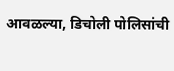आवळल्या, डिचोली पोलिसांची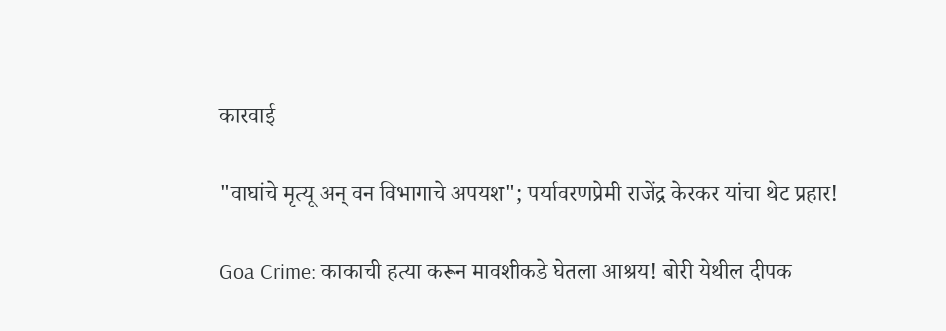कारवाई

"वाघांचे मृत्यू अन् वन विभागाचे अपयश"; पर्यावरणप्रेमी राजेंद्र केरकर यांचा थेट प्रहार!

Goa Crime: काकाची हत्या करून मावशीकडे घेतला आश्रय! बोरी येथील दीपक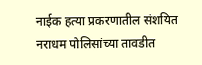नाईक हत्या प्रकरणातील संशयित नराधम पोलिसांच्या तावडीत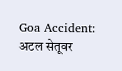Goa Accident: अटल सेतूवर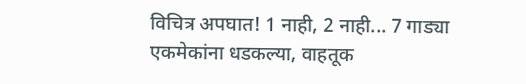विचित्र अपघात! 1 नाही, 2 नाही... 7 गाड्या एकमेकांना धडकल्या, वाहतूक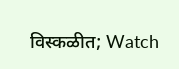विस्कळीत; Watch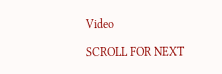Video

SCROLL FOR NEXT